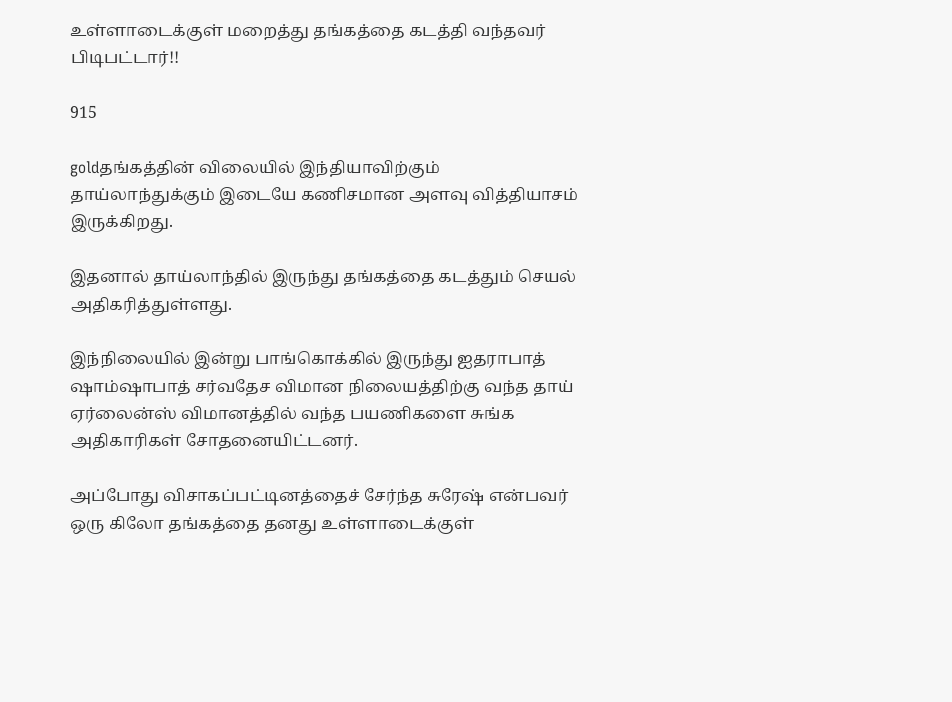உள்ளாடைக்குள் மறைத்து தங்கத்தை கடத்தி வந்தவர் பிடிபட்டார்!!

915

goldதங்கத்தின் விலையில் இந்தியாவிற்கும் தாய்லாந்துக்கும் இடையே கணிசமான அளவு வித்தியாசம் இருக்கிறது.

இதனால் தாய்லாந்தில் இருந்து தங்கத்தை கடத்தும் செயல் அதிகரித்துள்ளது.

இந்நிலையில் இன்று பாங்கொக்கில் இருந்து ஐதராபாத் ஷாம்ஷாபாத் சர்வதேச விமான நிலையத்திற்கு வந்த தாய் ஏர்லைன்ஸ் விமானத்தில் வந்த பயணிகளை சுங்க அதிகாரிகள் சோதனையிட்டனர்.

அப்போது விசாகப்பட்டினத்தைச் சேர்ந்த சுரேஷ் என்பவர் ஒரு கிலோ தங்கத்தை தனது உள்ளாடைக்குள்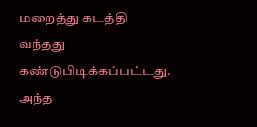மறைத்து கடத்தி வந்தது கண்டுபிடிக்கப்பட்டது. அந்த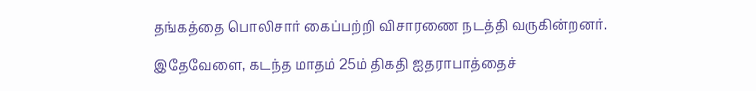தங்கத்தை பொலிசார் கைப்பற்றி விசாரணை நடத்தி வருகின்றனர்.

இதேவேளை, கடந்த மாதம் 25ம் திகதி ஐதராபாத்தைச்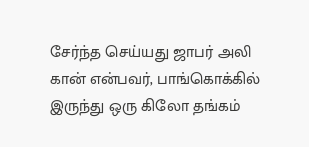சேர்ந்த செய்யது ஜாபர் அலி கான் என்பவர், பாங்கொக்கில் இருந்து ஒரு கிலோ தங்கம்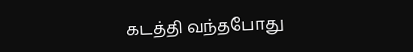கடத்தி வந்தபோது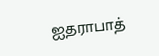ஐதராபாத்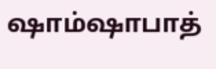ஷாம்ஷாபாத்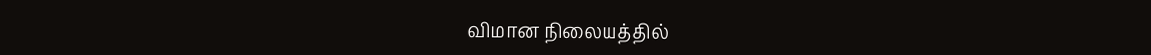விமான நிலையத்தில்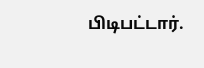பிடிபட்டார்.